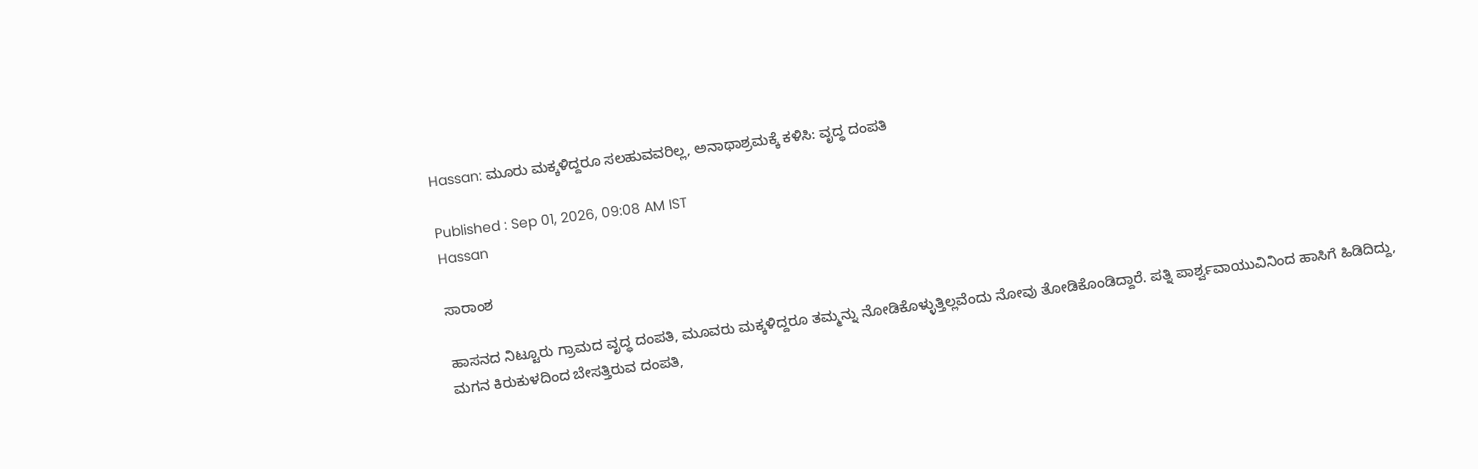Hassan: ಮೂರು ಮಕ್ಕಳಿದ್ದರೂ ಸಲಹುವವರಿಲ್ಲ, ಅನಾಥಾಶ್ರಮಕ್ಕೆ ಕಳಿಸಿ: ವೃದ್ಧ ದಂಪತಿ

Published : Sep 01, 2026, 09:08 AM IST
Hassan

ಸಾರಾಂಶ

ಹಾಸನದ ನಿಟ್ಟೂರು ಗ್ರಾಮದ ವೃದ್ಧ ದಂಪತಿ, ಮೂವರು ಮಕ್ಕಳಿದ್ದರೂ ತಮ್ಮನ್ನು ನೋಡಿಕೊಳ್ಳುತ್ತಿಲ್ಲವೆಂದು ನೋವು ತೋಡಿಕೊಂಡಿದ್ದಾರೆ. ಪತ್ನಿ ಪಾರ್ಶ್ವವಾಯುವಿನಿಂದ ಹಾಸಿಗೆ ಹಿಡಿದಿದ್ದು, ಮಗನ ಕಿರುಕುಳದಿಂದ ಬೇಸತ್ತಿರುವ ದಂಪತಿ,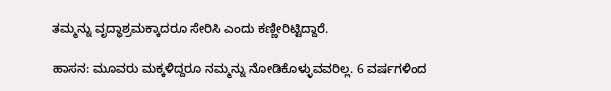ತಮ್ಮನ್ನು ವೃದ್ಧಾಶ್ರಮಕ್ಕಾದರೂ ಸೇರಿಸಿ ಎಂದು ಕಣ್ಣೀರಿಟ್ಟಿದ್ದಾರೆ.

ಹಾಸನ: ಮೂವರು ಮಕ್ಕಳಿದ್ದರೂ ನಮ್ಮನ್ನು ನೋಡಿಕೊಳ್ಳುವವರಿಲ್ಲ. 6 ವರ್ಷಗಳಿಂದ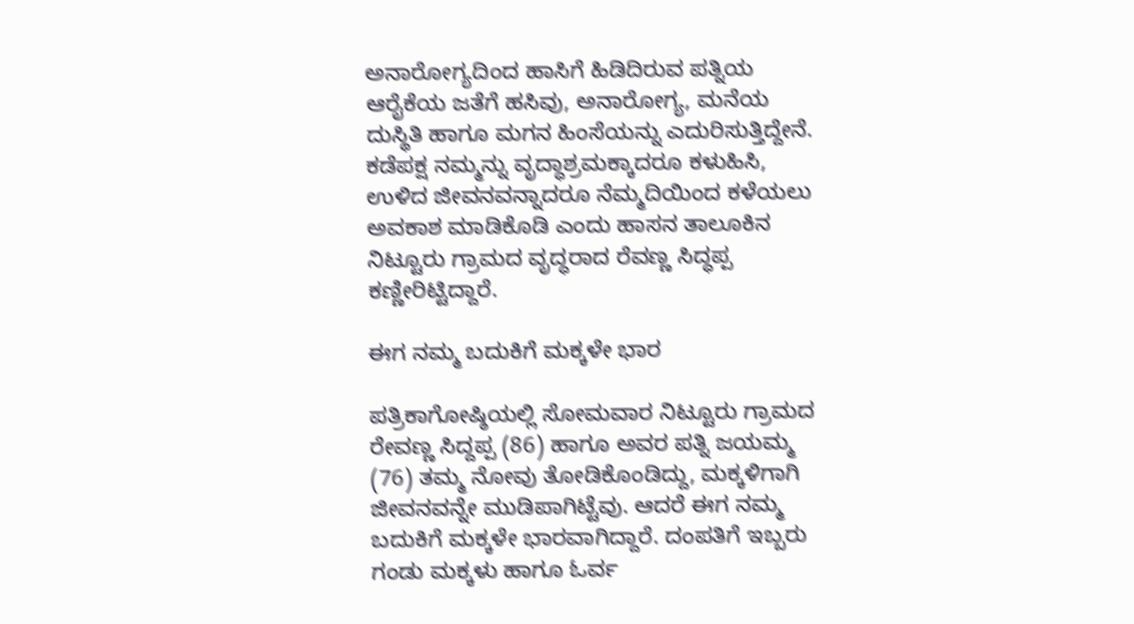ಅನಾರೋಗ್ಯದಿಂದ ಹಾಸಿಗೆ ಹಿಡಿದಿರುವ ಪತ್ನಿಯ ಆರೈಕೆಯ ಜತೆಗೆ ಹಸಿವು, ಅನಾರೋಗ್ಯ, ಮನೆಯ ದುಸ್ಥಿತಿ ಹಾಗೂ ಮಗನ ಹಿಂಸೆಯನ್ನು ಎದುರಿಸುತ್ತಿದ್ದೇನೆ. ಕಡೆಪಕ್ಷ ನಮ್ಮನ್ನು ವೃದ್ಧಾಶ್ರಮಕ್ಕಾದರೂ ಕಳುಹಿಸಿ, ಉಳಿದ ಜೀವನವನ್ನಾದರೂ ನೆಮ್ಮದಿಯಿಂದ ಕಳೆಯಲು ಅವಕಾಶ ಮಾಡಿಕೊಡಿ ಎಂದು ಹಾಸನ ತಾಲೂಕಿನ ನಿಟ್ಟೂರು ಗ್ರಾಮದ ವೃದ್ಧರಾದ ರೆವಣ್ಣ ಸಿದ್ಧಪ್ಪ ಕಣ್ಣೀರಿಟ್ಟಿದ್ದಾರೆ.

ಈಗ ನಮ್ಮ ಬದುಕಿಗೆ ಮಕ್ಕಳೇ ಭಾರ

ಪತ್ರಿಕಾಗೋಷ್ಠಿಯಲ್ಲಿ ಸೋಮವಾರ ನಿಟ್ಟೂರು ಗ್ರಾಮದ ರೇವಣ್ಣ ಸಿದ್ದಪ್ಪ (86) ಹಾಗೂ ಅವರ ಪತ್ನಿ ಜಯಮ್ಮ (76) ತಮ್ಮ ನೋವು ತೋಡಿಕೊಂಡಿದ್ದು, ಮಕ್ಕಳಿಗಾಗಿ ಜೀವನವನ್ನೇ ಮುಡಿಪಾಗಿಟ್ಟೆವು. ಆದರೆ ಈಗ ನಮ್ಮ ಬದುಕಿಗೆ ಮಕ್ಕಳೇ ಭಾರವಾಗಿದ್ದಾರೆ. ದಂಪತಿಗೆ ಇಬ್ಬರು ಗಂಡು ಮಕ್ಕಳು ಹಾಗೂ ಓರ್ವ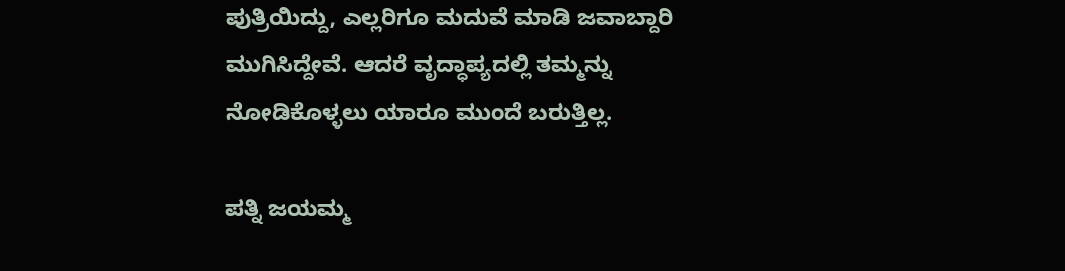ಪುತ್ರಿಯಿದ್ದು, ಎಲ್ಲರಿಗೂ ಮದುವೆ ಮಾಡಿ ಜವಾಬ್ದಾರಿ ಮುಗಿಸಿದ್ದೇವೆ. ಆದರೆ ವೃದ್ಧಾಪ್ಯದಲ್ಲಿ ತಮ್ಮನ್ನು ನೋಡಿಕೊಳ್ಳಲು ಯಾರೂ ಮುಂದೆ ಬರುತ್ತಿಲ್ಲ.

ಪತ್ನಿ ಜಯಮ್ಮ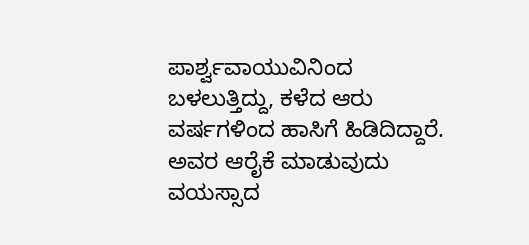ಪಾರ್ಶ್ವವಾಯುವಿನಿಂದ ಬಳಲುತ್ತಿದ್ದು, ಕಳೆದ ಆರು ವರ್ಷಗಳಿಂದ ಹಾಸಿಗೆ ಹಿಡಿದಿದ್ದಾರೆ. ಅವರ ಆರೈಕೆ ಮಾಡುವುದು ವಯಸ್ಸಾದ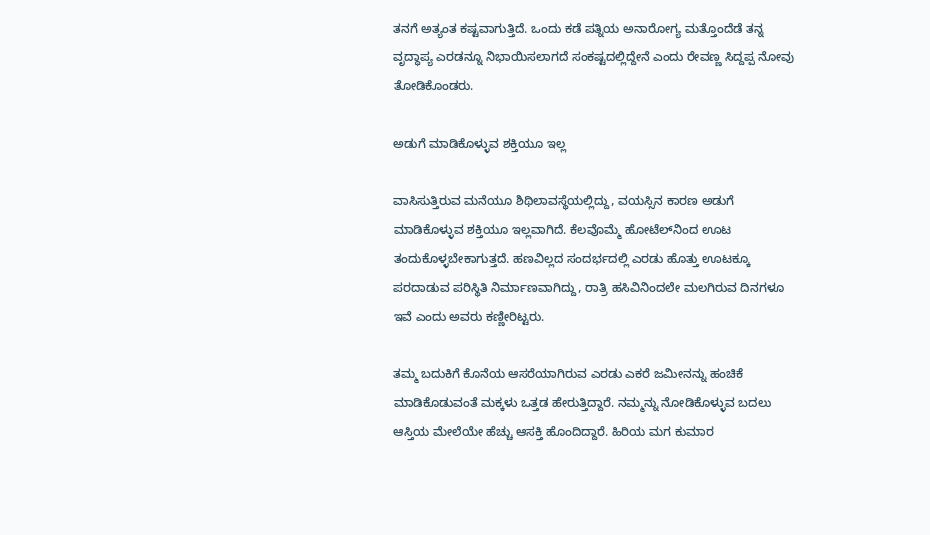ತನಗೆ ಅತ್ಯಂತ ಕಷ್ಟವಾಗುತ್ತಿದೆ. ಒಂದು ಕಡೆ ಪತ್ನಿಯ ಅನಾರೋಗ್ಯ ಮತ್ತೊಂದೆಡೆ ತನ್ನ ವೃದ್ಧಾಪ್ಯ ಎರಡನ್ನೂ ನಿಭಾಯಿಸಲಾಗದೆ ಸಂಕಷ್ಟದಲ್ಲಿದ್ದೇನೆ ಎಂದು ರೇವಣ್ಣ ಸಿದ್ದಪ್ಪ ನೋವು ತೋಡಿಕೊಂಡರು.

ಅಡುಗೆ ಮಾಡಿಕೊಳ್ಳುವ ಶಕ್ತಿಯೂ ಇಲ್ಲ

ವಾಸಿಸುತ್ತಿರುವ ಮನೆಯೂ ಶಿಥಿಲಾವಸ್ಥೆಯಲ್ಲಿದ್ದು, ವಯಸ್ಸಿನ ಕಾರಣ ಅಡುಗೆ ಮಾಡಿಕೊಳ್ಳುವ ಶಕ್ತಿಯೂ ಇಲ್ಲವಾಗಿದೆ. ಕೆಲವೊಮ್ಮೆ ಹೋಟೆಲ್‌ನಿಂದ ಊಟ ತಂದುಕೊಳ್ಳಬೇಕಾಗುತ್ತದೆ. ಹಣವಿಲ್ಲದ ಸಂದರ್ಭದಲ್ಲಿ ಎರಡು ಹೊತ್ತು ಊಟಕ್ಕೂ ಪರದಾಡುವ ಪರಿಸ್ಥಿತಿ ನಿರ್ಮಾಣವಾಗಿದ್ದು, ರಾತ್ರಿ ಹಸಿವಿನಿಂದಲೇ ಮಲಗಿರುವ ದಿನಗಳೂ ಇವೆ ಎಂದು ಅವರು ಕಣ್ಣೀರಿಟ್ಟರು.

ತಮ್ಮ ಬದುಕಿಗೆ ಕೊನೆಯ ಆಸರೆಯಾಗಿರುವ ಎರಡು ಎಕರೆ ಜಮೀನನ್ನು ಹಂಚಿಕೆ ಮಾಡಿಕೊಡುವಂತೆ ಮಕ್ಕಳು ಒತ್ತಡ ಹೇರುತ್ತಿದ್ದಾರೆ. ನಮ್ಮನ್ನು ನೋಡಿಕೊಳ್ಳುವ ಬದಲು ಆಸ್ತಿಯ ಮೇಲೆಯೇ ಹೆಚ್ಚು ಆಸಕ್ತಿ ಹೊಂದಿದ್ದಾರೆ. ಹಿರಿಯ ಮಗ ಕುಮಾರ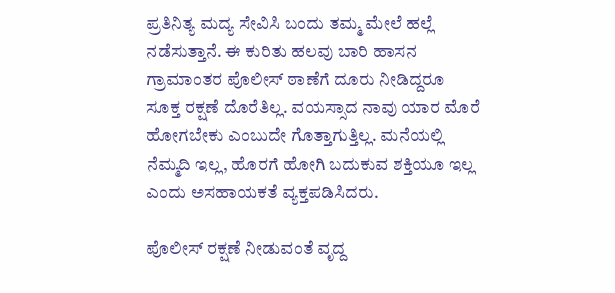ಪ್ರತಿನಿತ್ಯ ಮದ್ಯ ಸೇವಿಸಿ ಬಂದು ತಮ್ಮ ಮೇಲೆ ಹಲ್ಲೆ ನಡೆಸುತ್ತಾನೆ. ಈ ಕುರಿತು ಹಲವು ಬಾರಿ ಹಾಸನ ಗ್ರಾಮಾಂತರ ಪೊಲೀಸ್ ಠಾಣೆಗೆ ದೂರು ನೀಡಿದ್ದರೂ ಸೂಕ್ತ ರಕ್ಷಣೆ ದೊರೆತಿಲ್ಲ. ವಯಸ್ಸಾದ ನಾವು ಯಾರ ಮೊರೆ ಹೋಗಬೇಕು ಎಂಬುದೇ ಗೊತ್ತಾಗುತ್ತಿಲ್ಲ. ಮನೆಯಲ್ಲಿ ನೆಮ್ಮದಿ ಇಲ್ಲ, ಹೊರಗೆ ಹೋಗಿ ಬದುಕುವ ಶಕ್ತಿಯೂ ಇಲ್ಲ ಎಂದು ಅಸಹಾಯಕತೆ ವ್ಯಕ್ತಪಡಿಸಿದರು.

ಪೊಲೀಸ್ ರಕ್ಷಣೆ ನೀಡುವಂತೆ ವೃದ್ದ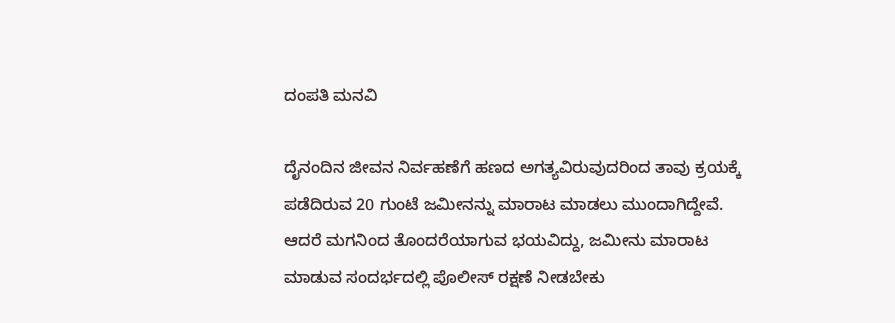ದಂಪತಿ ಮನವಿ

ದೈನಂದಿನ ಜೀವನ ನಿರ್ವಹಣೆಗೆ ಹಣದ ಅಗತ್ಯವಿರುವುದರಿಂದ ತಾವು ಕ್ರಯಕ್ಕೆ ಪಡೆದಿರುವ 20 ಗುಂಟೆ ಜಮೀನನ್ನು ಮಾರಾಟ ಮಾಡಲು ಮುಂದಾಗಿದ್ದೇವೆ. ಆದರೆ ಮಗನಿಂದ ತೊಂದರೆಯಾಗುವ ಭಯವಿದ್ದು, ಜಮೀನು ಮಾರಾಟ ಮಾಡುವ ಸಂದರ್ಭದಲ್ಲಿ ಪೊಲೀಸ್ ರಕ್ಷಣೆ ನೀಡಬೇಕು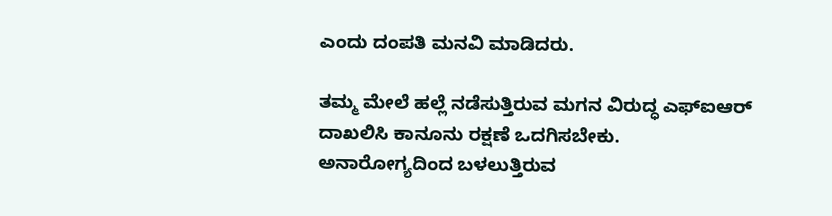ಎಂದು ದಂಪತಿ ಮನವಿ ಮಾಡಿದರು.

ತಮ್ಮ ಮೇಲೆ ಹಲ್ಲೆ ನಡೆಸುತ್ತಿರುವ ಮಗನ ವಿರುದ್ಧ ಎಫ್‌ಐಆರ್ ದಾಖಲಿಸಿ ಕಾನೂನು ರಕ್ಷಣೆ ಒದಗಿಸಬೇಕು. ಅನಾರೋಗ್ಯದಿಂದ ಬಳಲುತ್ತಿರುವ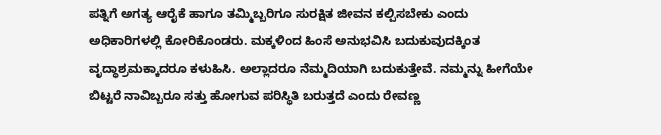ಪತ್ನಿಗೆ ಅಗತ್ಯ ಆರೈಕೆ ಹಾಗೂ ತಮ್ಮಿಬ್ಬರಿಗೂ ಸುರಕ್ಷಿತ ಜೀವನ ಕಲ್ಪಿಸಬೇಕು ಎಂದು ಅಧಿಕಾರಿಗಳಲ್ಲಿ ಕೋರಿಕೊಂಡರು. ಮಕ್ಕಳಿಂದ ಹಿಂಸೆ ಅನುಭವಿಸಿ ಬದುಕುವುದಕ್ಕಿಂತ ವೃದ್ಧಾಶ್ರಮಕ್ಕಾದರೂ ಕಳುಹಿಸಿ. ಅಲ್ಲಾದರೂ ನೆಮ್ಮದಿಯಾಗಿ ಬದುಕುತ್ತೇವೆ. ನಮ್ಮನ್ನು ಹೀಗೆಯೇ ಬಿಟ್ಟರೆ ನಾವಿಬ್ಬರೂ ಸತ್ತು ಹೋಗುವ ಪರಿಸ್ಥಿತಿ ಬರುತ್ತದೆ ಎಂದು ರೇವಣ್ಣ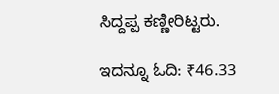ಸಿದ್ದಪ್ಪ ಕಣ್ಣೀರಿಟ್ಟರು.

ಇದನ್ನೂ ಓದಿ: ₹46.33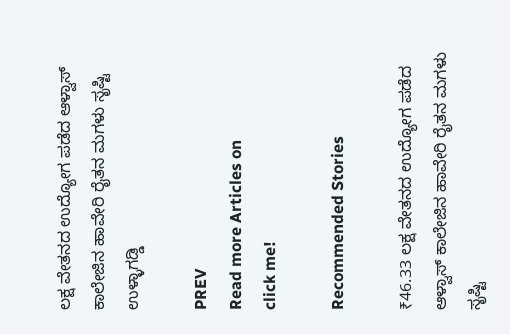ಲಕ್ಷ ವೇತನದ ಉದ್ಯೋಗ ಪಡೆದ ಆಳ್ವಾಸ್ ಕಾಲೇಜಿನ ಹಾವೇರಿ ರೈತನ ಮಗಳು ಸೃಷ್ಟಿ ಉಳ್ಳಾಗಡ್ಡಿ

PREV
Read more Articles on
click me!

Recommended Stories

₹46.33 ಲಕ್ಷ ವೇತನದ ಉದ್ಯೋಗ ಪಡೆದ ಆಳ್ವಾಸ್ ಕಾಲೇಜಿನ ಹಾವೇರಿ ರೈತನ ಮಗಳು ಸೃಷ್ಟಿ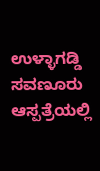ಉಳ್ಳಾಗಡ್ಡಿ
ಸವಣೂರು ಆಸ್ಪತ್ರೆಯಲ್ಲಿ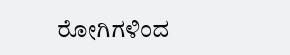ರೋಗಿಗಳಿಂದ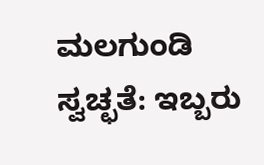ಮಲಗುಂಡಿ ಸ್ವಚ್ಛತೆ: ಇಬ್ಬರು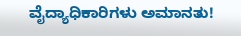ವೈದ್ಯಾಧಿಕಾರಿಗಳು ಅಮಾನತು!